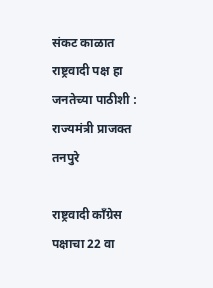संकट काळात राष्ट्रवादी पक्ष हा जनतेच्या पाठीशी : राज्यमंत्री प्राजक्त तनपुरे

राष्ट्रवादी काँग्रेस पक्षाचा 22 वा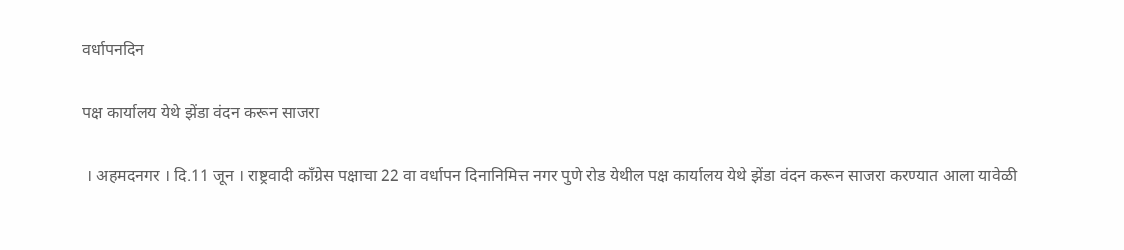वर्धापनदिन

पक्ष कार्यालय येथे झेंडा वंदन करून साजरा

 । अहमदनगर । दि.11 जून । राष्ट्रवादी काँग्रेस पक्षाचा 22 वा वर्धापन दिनानिमित्त नगर पुणे रोड येथील पक्ष कार्यालय येथे झेंडा वंदन करून साजरा करण्यात आला यावेळी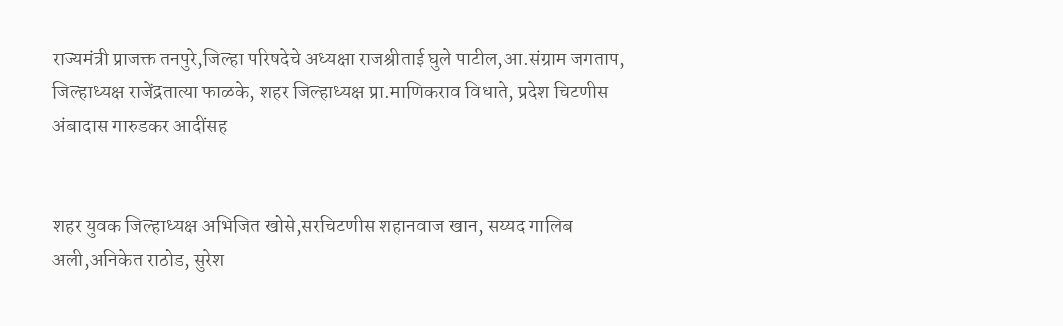राज्यमंत्री प्राजक्त तनपुरे,जिल्हा परिषदेचे अध्यक्षा राजश्रीताई घुले पाटील,आ.संग्राम जगताप, जिल्हाध्यक्ष राजेंद्रतात्या फाळके, शहर जिल्हाध्यक्ष प्रा.माणिकराव विधाते, प्रदेश चिटणीस अंबादास गारुडकर आदींसह


शहर युवक जिल्हाध्यक्ष अभिजित खोसे,सरचिटणीस शहानवाज खान, सय्यद गालिब अली,अनिकेत राठोड, सुरेश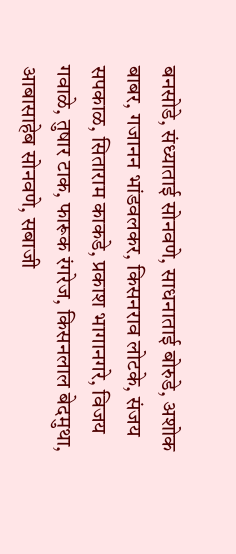बनसोडे, संध्याताई सोनवणे, साधनाताई बोरुडे, अशोक बाबर, गजानन भांडवलकर, किसनराव लोटके, संजय सपकाळ, सिताराम काकडे, प्रकाश भागानगरे, विजय गवाळे, तुषार टाक, फारूक रंगरेज, किसनलाल बेदमुथा,  आबासाहेब सोनवणे, सबाजी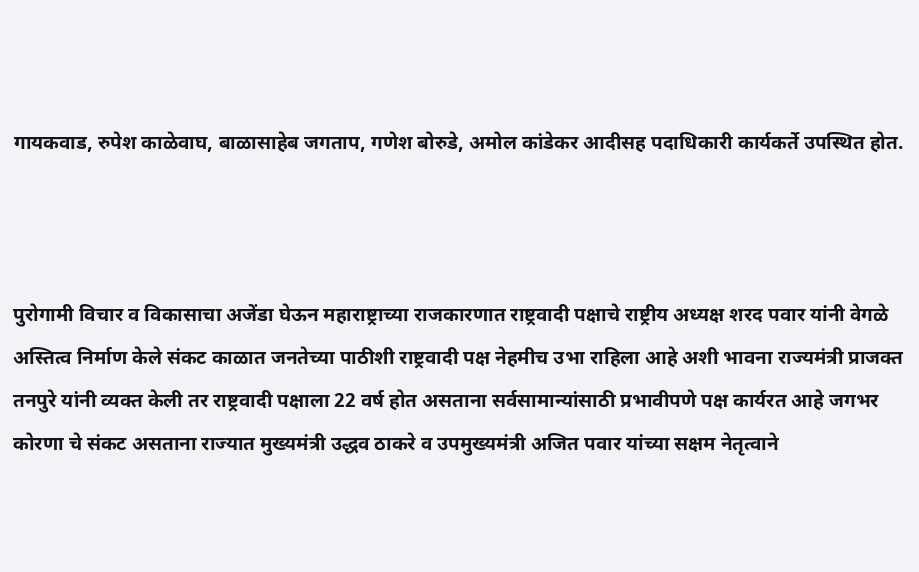गायकवाड, रुपेश काळेवाघ, बाळासाहेब जगताप, गणेश बोरुडे, अमोल कांडेकर आदीसह पदाधिकारी कार्यकर्ते उपस्थित होत.



पुरोगामी विचार व विकासाचा अजेंडा घेऊन महाराष्ट्राच्या राजकारणात राष्ट्रवादी पक्षाचे राष्ट्रीय अध्यक्ष शरद पवार यांनी वेगळे अस्तित्व निर्माण केले संकट काळात जनतेच्या पाठीशी राष्ट्रवादी पक्ष नेहमीच उभा राहिला आहे अशी भावना राज्यमंत्री प्राजक्त तनपुरे यांनी व्यक्त केली तर राष्ट्रवादी पक्षाला 22 वर्ष होत असताना सर्वसामान्यांसाठी प्रभावीपणे पक्ष कार्यरत आहे जगभर कोरणा चे संकट असताना राज्यात मुख्यमंत्री उद्धव ठाकरे व उपमुख्यमंत्री अजित पवार यांच्या सक्षम नेतृत्वाने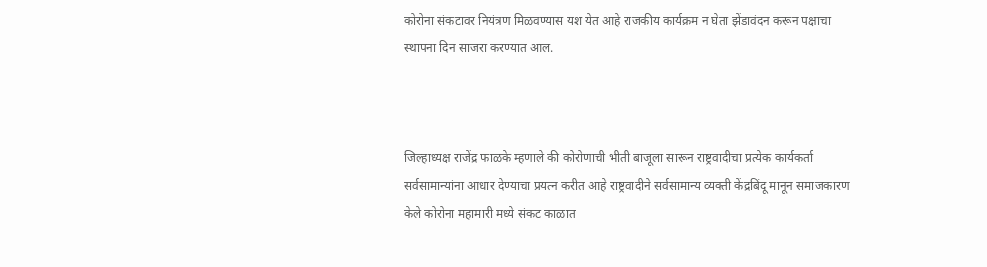कोरोना संकटावर नियंत्रण मिळवण्यास यश येत आहे राजकीय कार्यक्रम न घेता झेंडावंदन करून पक्षाचा स्थापना दिन साजरा करण्यात आल.



जिल्हाध्यक्ष राजेंद्र फाळके म्हणाले की कोरोणाची भीती बाजूला सारून राष्ट्रवादीचा प्रत्येक कार्यकर्ता सर्वसामान्यांना आधार देण्याचा प्रयत्न करीत आहे राष्ट्रवादीने सर्वसामान्य व्यक्ती केंद्रबिंदू मानून समाजकारण केले कोरोना महामारी मध्ये संकट काळात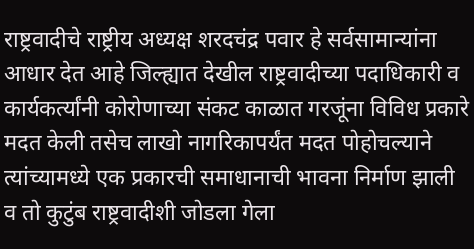राष्ट्रवादीचे राष्ट्रीय अध्यक्ष शरदचंद्र पवार हे सर्वसामान्यांना आधार देत आहे जिल्ह्यात देखील राष्ट्रवादीच्या पदाधिकारी व कार्यकर्त्यांनी कोरोणाच्या संकट काळात गरजूंना विविध प्रकारे मदत केली तसेच लाखो नागरिकापर्यंत मदत पोहोचल्याने  त्यांच्यामध्ये एक प्रकारची समाधानाची भावना निर्माण झाली व तो कुटुंब राष्ट्रवादीशी जोडला गेला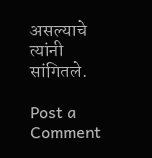असल्याचे त्यांनी सांगितले.

Post a Comment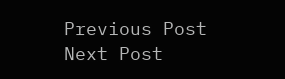Previous Post Next Post